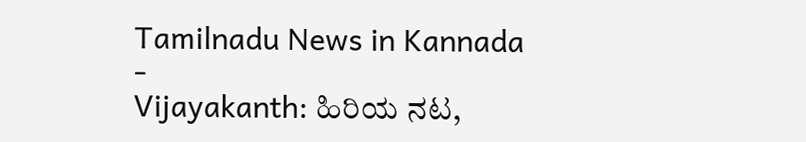Tamilnadu News in Kannada
-
Vijayakanth: ಹಿರಿಯ ನಟ,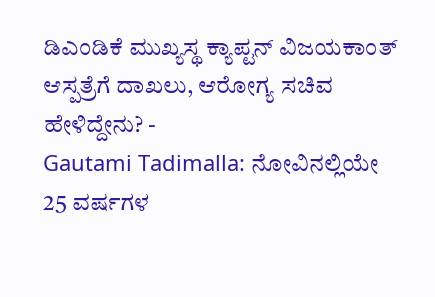ಡಿಎಂಡಿಕೆ ಮುಖ್ಯಸ್ಥ ಕ್ಯಾಪ್ಟನ್ ವಿಜಯಕಾಂತ್ ಆಸ್ಪತ್ರೆಗೆ ದಾಖಲು, ಆರೋಗ್ಯ ಸಚಿವ ಹೇಳಿದ್ದೇನು? -
Gautami Tadimalla: ನೋವಿನಲ್ಲಿಯೇ 25 ವರ್ಷಗಳ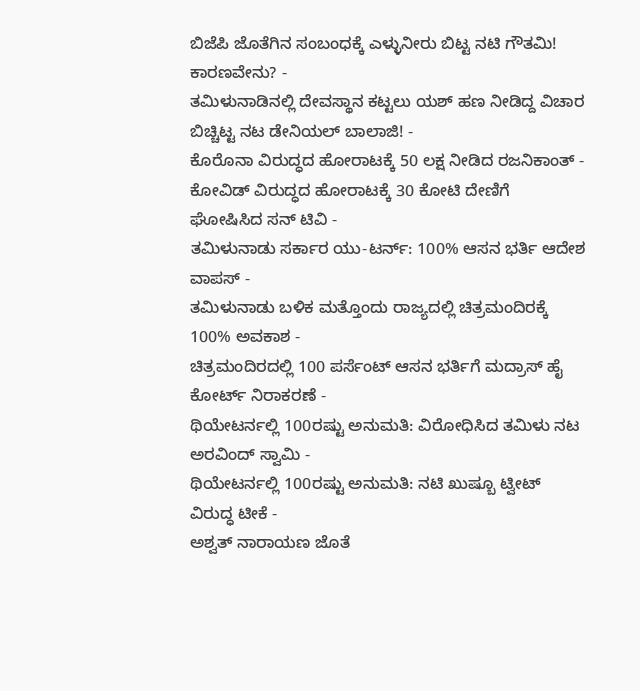ಬಿಜೆಪಿ ಜೊತೆಗಿನ ಸಂಬಂಧಕ್ಕೆ ಎಳ್ಳುನೀರು ಬಿಟ್ಟ ನಟಿ ಗೌತಮಿ! ಕಾರಣವೇನು? -
ತಮಿಳುನಾಡಿನಲ್ಲಿ ದೇವಸ್ಥಾನ ಕಟ್ಟಲು ಯಶ್ ಹಣ ನೀಡಿದ್ದ ವಿಚಾರ ಬಿಚ್ಚಿಟ್ಟ ನಟ ಡೇನಿಯಲ್ ಬಾಲಾಜಿ! -
ಕೊರೊನಾ ವಿರುದ್ಧದ ಹೋರಾಟಕ್ಕೆ 50 ಲಕ್ಷ ನೀಡಿದ ರಜನಿಕಾಂತ್ -
ಕೋವಿಡ್ ವಿರುದ್ಧದ ಹೋರಾಟಕ್ಕೆ 30 ಕೋಟಿ ದೇಣಿಗೆ ಘೋಷಿಸಿದ ಸನ್ ಟಿವಿ -
ತಮಿಳುನಾಡು ಸರ್ಕಾರ ಯು-ಟರ್ನ್: 100% ಆಸನ ಭರ್ತಿ ಆದೇಶ ವಾಪಸ್ -
ತಮಿಳುನಾಡು ಬಳಿಕ ಮತ್ತೊಂದು ರಾಜ್ಯದಲ್ಲಿ ಚಿತ್ರಮಂದಿರಕ್ಕೆ 100% ಅವಕಾಶ -
ಚಿತ್ರಮಂದಿರದಲ್ಲಿ 100 ಪರ್ಸೆಂಟ್ ಆಸನ ಭರ್ತಿಗೆ ಮದ್ರಾಸ್ ಹೈ ಕೋರ್ಟ್ ನಿರಾಕರಣೆ -
ಥಿಯೇಟರ್ನಲ್ಲಿ 100ರಷ್ಟು ಅನುಮತಿ: ವಿರೋಧಿಸಿದ ತಮಿಳು ನಟ ಅರವಿಂದ್ ಸ್ವಾಮಿ -
ಥಿಯೇಟರ್ನಲ್ಲಿ 100ರಷ್ಟು ಅನುಮತಿ: ನಟಿ ಖುಷ್ಬೂ ಟ್ವೀಟ್ ವಿರುದ್ಧ ಟೀಕೆ -
ಅಶ್ವತ್ ನಾರಾಯಣ ಜೊತೆ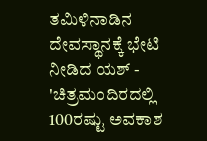ತಮಿಳಿನಾಡಿನ ದೇವಸ್ಥಾನಕ್ಕೆ ಭೇಟಿ ನೀಡಿದ ಯಶ್ -
'ಚಿತ್ರಮಂದಿರದಲ್ಲಿ 100ರಷ್ಟು ಅವಕಾಶ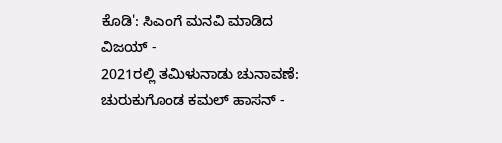ಕೊಡಿ': ಸಿಎಂಗೆ ಮನವಿ ಮಾಡಿದ ವಿಜಯ್ -
2021ರಲ್ಲಿ ತಮಿಳುನಾಡು ಚುನಾವಣೆ: ಚುರುಕುಗೊಂಡ ಕಮಲ್ ಹಾಸನ್ -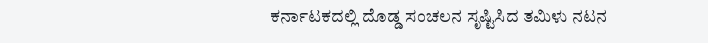ಕರ್ನಾಟಕದಲ್ಲಿ ದೊಡ್ಡ ಸಂಚಲನ ಸೃಷ್ಟಿಸಿದ ತಮಿಳು ನಟನ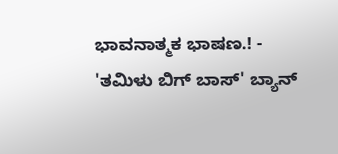ಭಾವನಾತ್ಮಕ ಭಾಷಣ.! -
'ತಮಿಳು ಬಿಗ್ ಬಾಸ್' ಬ್ಯಾನ್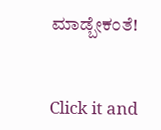ಮಾಡ್ಬೇಕಂತೆ!


Click it and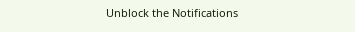Unblock the Notifications